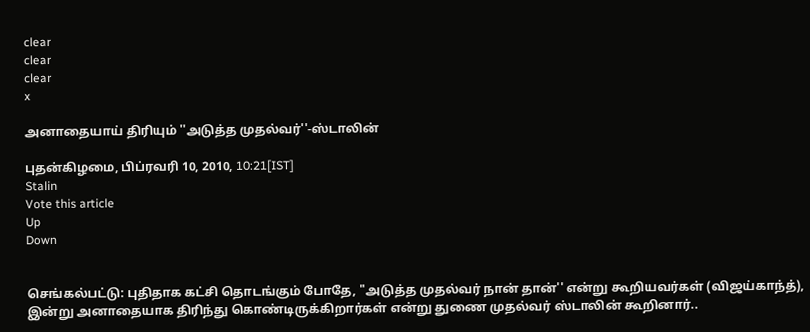clear
clear
clear
x

அனாதையாய் திரியும் ''அடுத்த முதல்வர்''-ஸ்டாலின்

புதன்கிழமை, பிப்ரவரி 10, 2010, 10:21[IST]
Stalin
Vote this article
Up
Down


செங்கல்பட்டு: புதிதாக கட்சி தொடங்கும் போதே, "அடுத்த முதல்வர் நான் தான்'' என்று கூறியவர்கள் (விஜய்காந்த்), இன்று அனாதையாக திரிந்து கொண்டிருக்கிறார்கள் என்று துணை முதல்வர் ஸ்டாலின் கூறினார்..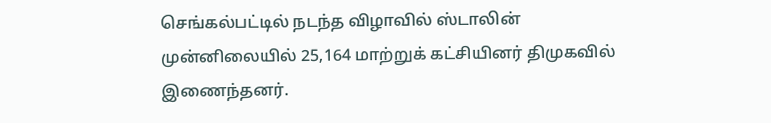செங்கல்பட்டில் நடந்த விழாவில் ஸ்டாலின் முன்னிலையில் 25,164 மாற்றுக் கட்சியினர் திமுகவில் இணைந்தனர்.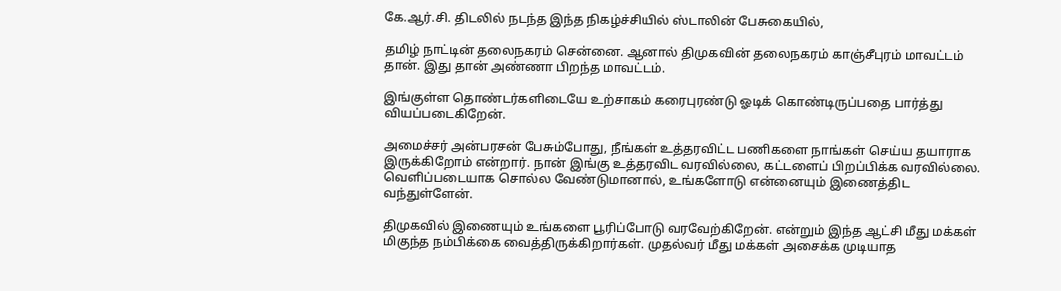கே.ஆர்.சி. திடலில் நடந்த இந்த நிகழ்ச்சியில் ஸ்டாலின் பேசுகையில்,

தமிழ் நாட்டின் தலைநகரம் சென்னை. ஆனால் திமுகவின் தலைநகரம் காஞ்சீபுரம் மாவட்டம் தான். இது தான் அண்ணா பிறந்த மாவட்டம்.

இங்குள்ள தொண்டர்களிடையே உற்சாகம் கரைபுரண்டு ஓடிக் கொண்டிருப்பதை பார்த்து வியப்படைகிறேன்.

அமைச்சர் அன்பரசன் பேசும்போது, நீங்கள் உத்தரவிட்ட பணிகளை நாங்கள் செய்ய தயாராக இருக்கிறோம் என்றார். நான் இங்கு உத்தரவிட வரவில்லை, கட்டளைப் பிறப்பிக்க வரவில்லை. வெளிப்படையாக சொல்ல வேண்டுமானால், உங்களோடு என்னையும் இணைத்திட வந்துள்ளேன்.

திமுகவில் இணையும் உங்களை பூரிப்போடு வரவேற்கிறேன். என்றும் இந்த ஆட்சி மீது மக்கள் மிகுந்த நம்பிக்கை வைத்திருக்கிறார்கள். முதல்வர் மீது மக்கள் அசைக்க முடியாத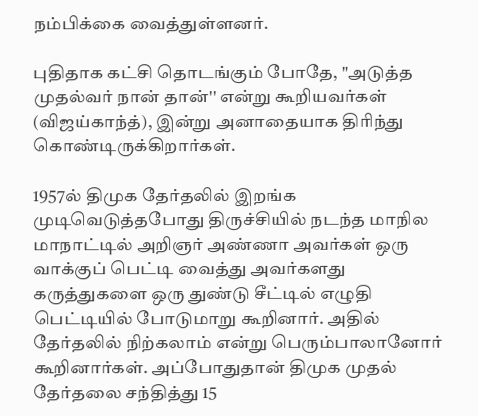நம்பிக்கை வைத்துள்ளனர்.

புதிதாக கட்சி தொடங்கும் போதே, "அடுத்த முதல்வர் நான் தான்'' என்று கூறியவர்கள் (விஜய்காந்த்), இன்று அனாதையாக திரிந்து கொண்டிருக்கிறார்கள்.

1957ல் திமுக தேர்தலில் இறங்க முடிவெடுத்தபோது திருச்சியில் நடந்த மாநில மாநாட்டில் அறிஞர் அண்ணா அவர்கள் ஒரு வாக்குப் பெட்டி வைத்து அவர்களது கருத்துகளை ஒரு துண்டு சீட்டில் எழுதி பெட்டியில் போடுமாறு கூறினார். அதில் தேர்தலில் நிற்கலாம் என்று பெரும்பாலானோர் கூறினார்கள். அப்போதுதான் திமுக முதல் தேர்தலை சந்தித்து 15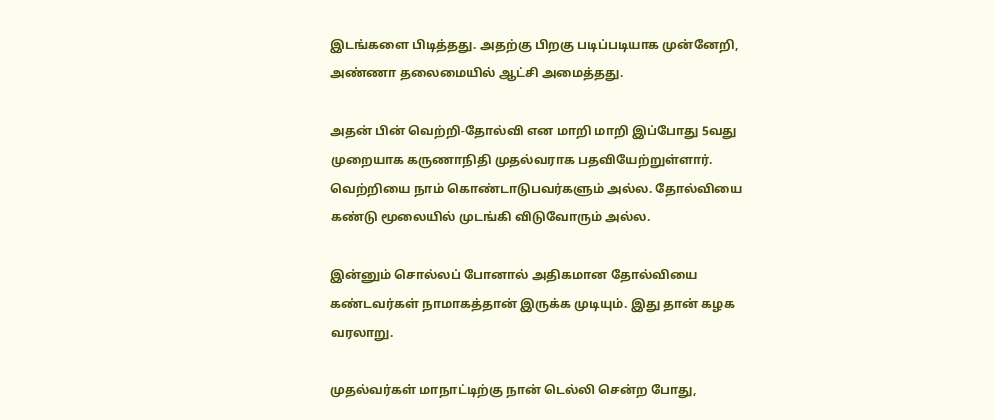இடங்களை பிடித்தது. அதற்கு பிறகு படிப்படியாக முன்னேறி, அண்ணா தலைமையில் ஆட்சி அமைத்தது.

அதன் பின் வெற்றி-தோல்வி என மாறி மாறி இப்போது 5வது முறையாக கருணாநிதி முதல்வராக பதவியேற்றுள்ளார். வெற்றியை நாம் கொண்டாடுபவர்களும் அல்ல. தோல்வியை கண்டு மூலையில் முடங்கி விடுவோரும் அல்ல.

இன்னும் சொல்லப் போனால் அதிகமான தோல்வியை கண்டவர்கள் நாமாகத்தான் இருக்க முடியும். இது தான் கழக வரலாறு.

முதல்வர்கள் மாநாட்டிற்கு நான் டெல்லி சென்ற போது,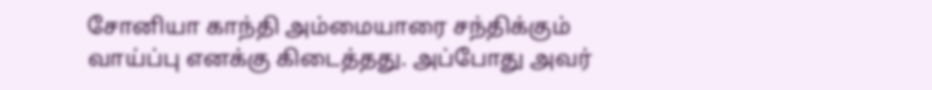சோனியா காந்தி அம்மையாரை சந்திக்கும் வாய்ப்பு எனக்கு கிடைத்தது. அப்போது அவர்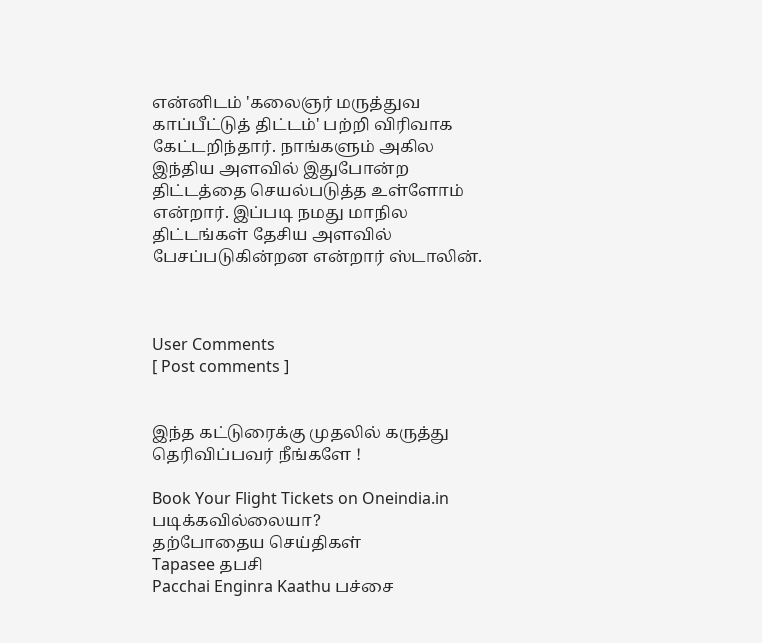என்னிடம் 'கலைஞர் மருத்துவ காப்பீட்டுத் திட்டம்' பற்றி விரிவாக கேட்டறிந்தார். நாங்களும் அகில இந்திய அளவில் இதுபோன்ற திட்டத்தை செயல்படுத்த உள்ளோம் என்றார். இப்படி நமது மாநில திட்டங்கள் தேசிய அளவில் பேசப்படுகின்றன என்றார் ஸ்டாலின்.



User Comments
[ Post comments ]


இந்த கட்டுரைக்கு முதலில் கருத்து தெரிவிப்பவர் நீங்களே !

Book Your Flight Tickets on Oneindia.in
படிக்கவில்லையா?
தற்போதைய செய்திகள்
Tapasee தபசி
Pacchai Enginra Kaathu பச்சை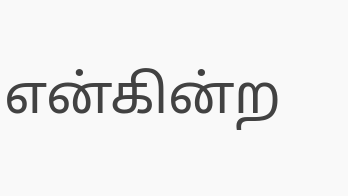என்கின்ற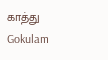காத்து
Gokulam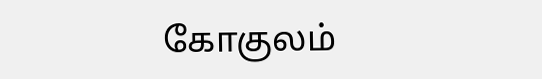கோகுலம்